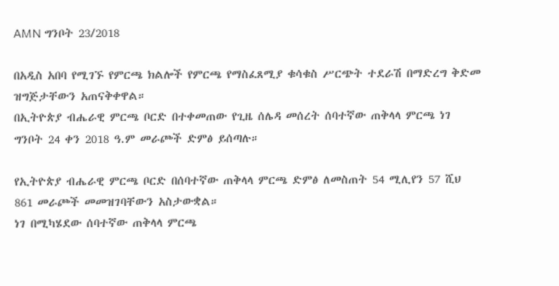AMN ግንቦት 23/2018

በአዲስ አበባ የሚገኙ የምርጫ ክልሎች የምርጫ የማስፈጸሚያ ቁሳቁስ ሥርጭት ተደራሽ በማድረግ ቅድመ ዝግጅታቸውን አጠናቅቀዋል።
በኢትዮጵያ ብሔራዊ ምርጫ ቦርድ በተቀመጠው የጊዜ ሰሌዳ መሰረት ሰባተኛው ጠቅላላ ምርጫ ነገ ግንቦት 24 ቀን 2018 ዓ.ም መራጮች ድምፅ ይሰጣሉ።

የኢትዮጵያ ብሔራዊ ምርጫ ቦርድ በሰባተኛው ጠቅላላ ምርጫ ድምፅ ለመስጠት 54 ሚሊየን 57 ሺህ 861 መራጮች መመዝገባቸውን አስታውቋል።
ነገ በሚካሄደው ሰባተኛው ጠቅላላ ምርጫ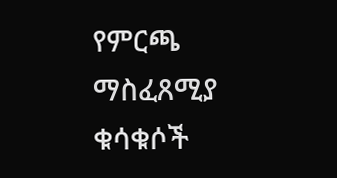የምርጫ ማስፈጸሚያ ቁሳቁሶች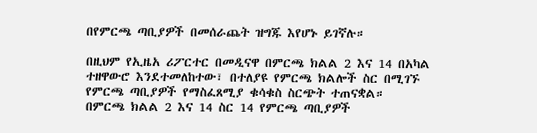በየምርጫ ጣቢያዎች በመሰራጨት ዝግጁ እየሆኑ ይገኛሉ።

በዚህም የኢዜአ ሪፖርተር በመዲናዋ በምርጫ ክልል 2 እና 14 በአካል ተዘዋውሮ እንደተመለከተው፣ በተለያዩ የምርጫ ክልሎች ስር በሚገኙ የምርጫ ጣቢያዎች የማስፈጸሚያ ቁሳቁስ ስርጭት ተጠናቋል።
በምርጫ ክልል 2 እና 14 ስር 14 የምርጫ ጣቢያዎች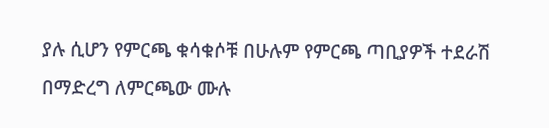ያሉ ሲሆን የምርጫ ቁሳቁሶቹ በሁሉም የምርጫ ጣቢያዎች ተደራሽ በማድረግ ለምርጫው ሙሉ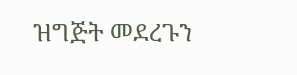ዝግጅት መደረጉን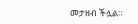መታዘብ ችሏል።